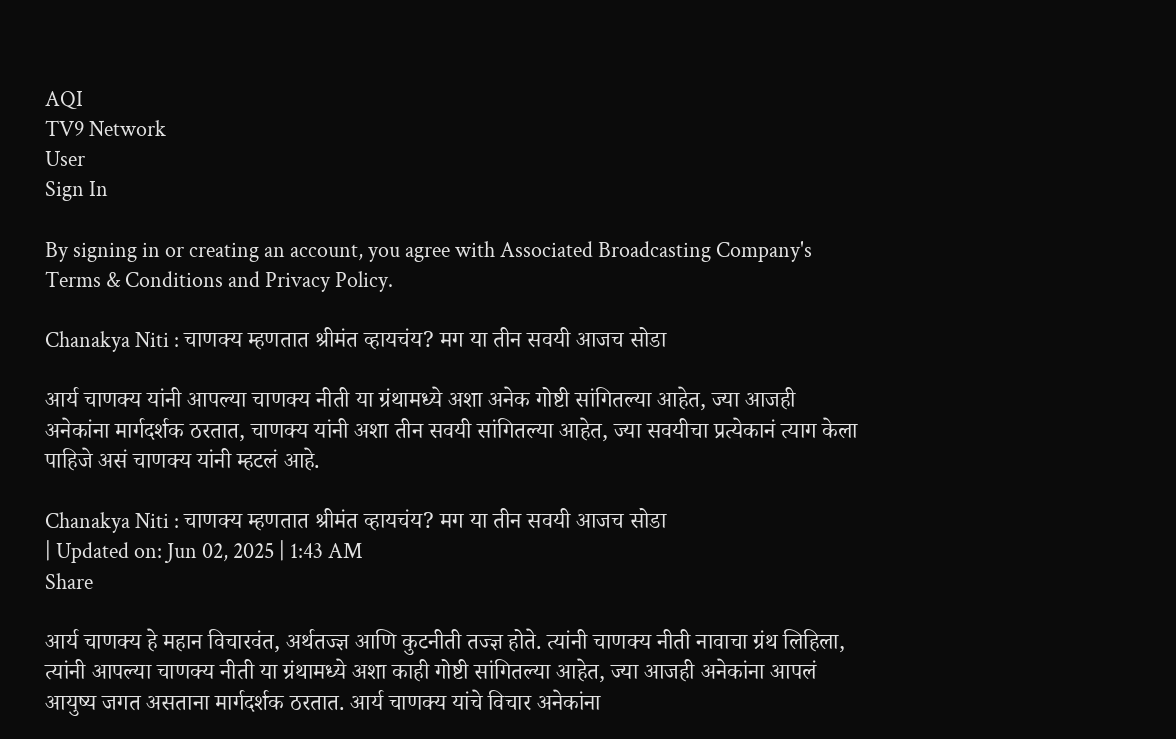AQI
TV9 Network
User
Sign In

By signing in or creating an account, you agree with Associated Broadcasting Company's Terms & Conditions and Privacy Policy.

Chanakya Niti : चाणक्य म्हणतात श्रीमंत व्हायचंय? मग या तीन सवयी आजच सोडा

आर्य चाणक्य यांनी आपल्या चाणक्य नीती या ग्रंथामध्ये अशा अनेक गोष्टी सांगितल्या आहेत, ज्या आजही अनेकांना मार्गदर्शक ठरतात, चाणक्य यांनी अशा तीन सवयी सांगितल्या आहेत, ज्या सवयीचा प्रत्येकानं त्याग केला पाहिजे असं चाणक्य यांनी म्हटलं आहे.

Chanakya Niti : चाणक्य म्हणतात श्रीमंत व्हायचंय? मग या तीन सवयी आजच सोडा
| Updated on: Jun 02, 2025 | 1:43 AM
Share

आर्य चाणक्य हे महान विचारवंत, अर्थतज्ज्ञ आणि कुटनीती तज्ज्ञ होते. त्यांनी चाणक्य नीती नावाचा ग्रंथ लिहिला, त्यांनी आपल्या चाणक्य नीती या ग्रंथामध्ये अशा काही गोष्टी सांगितल्या आहेत, ज्या आजही अनेकांना आपलं आयुष्य जगत असताना मार्गदर्शक ठरतात. आर्य चाणक्य यांचे विचार अनेकांना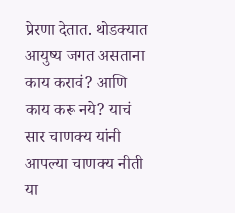प्रेरणा देतात. थोडक्यात आयुष्य जगत असताना काय करावं? आणि काय करू नये? याचं सार चाणक्य यांनी आपल्या चाणक्य नीती या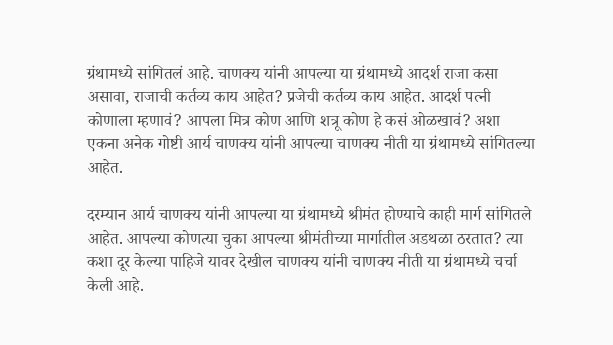ग्रंथामध्ये सांगितलं आहे. चाणक्य यांनी आपल्या या ग्रंथामध्ये आदर्श राजा कसा असावा, राजाची कर्तव्य काय आहेत? प्रजेची कर्तव्य काय आहेत. आदर्श पत्नी कोणाला म्हणावं? आपला मित्र कोण आणि शत्रू कोण हे कसं ओळखावं? अशा एकना अनेक गोष्टी आर्य चाणक्य यांनी आपल्या चाणक्य नीती या ग्रंथामध्ये सांगितल्या आहेत.

दरम्यान आर्य चाणक्य यांनी आपल्या या ग्रंथामध्ये श्रीमंत होण्याचे काही मार्ग सांगितले आहेत. आपल्या कोणत्या चुका आपल्या श्रीमंतीच्या मार्गातील अडथळा ठरतात? त्या कशा दूर केल्या पाहिजे यावर देखील चाणक्य यांनी चाणक्य नीती या ग्रंथामध्ये चर्चा केली आहे.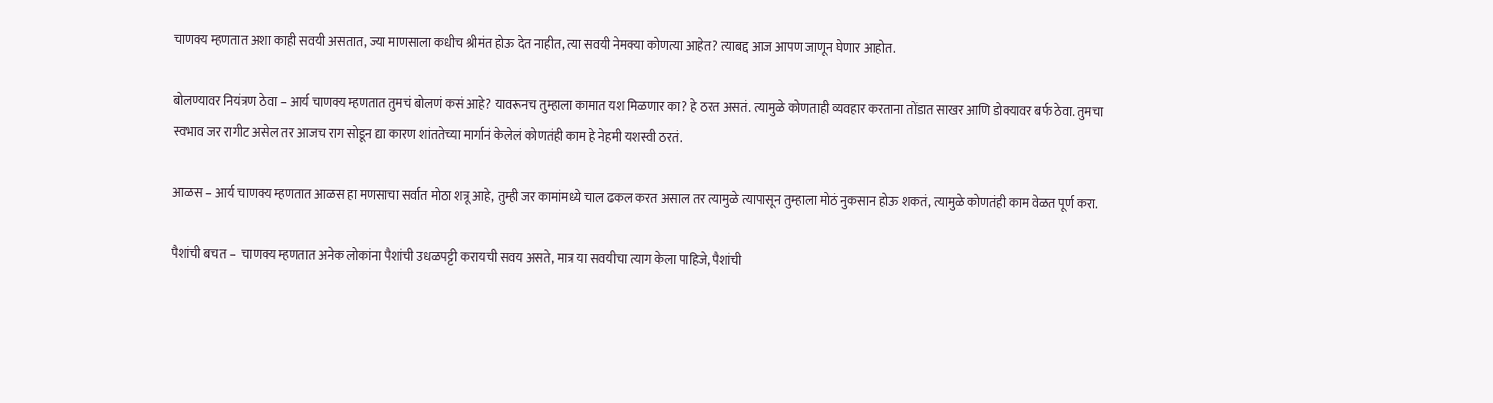चाणक्य म्हणतात अशा काही सवयी असतात, ज्या माणसाला कधीच श्रीमंत होऊ देत नाहीत, त्या सवयी नेमक्या कोणत्या आहेत? त्याबद्द आज आपण जाणून घेणार आहोत.

बोलण्यावर नियंत्रण ठेवा – आर्य चाणक्य म्हणतात तुमचं बोलणं कसं आहे? यावरूनच तुम्हाला कामात यश मिळणार का? हे ठरत असतं. त्यामुळे कोणताही व्यवहार करताना तोंडात साखर आणि डोक्यावर बर्फ ठेवा. तुमचा स्वभाव जर रागीट असेल तर आजच राग सोडून द्या कारण शांततेच्या मार्गानं केलेलं कोणतंही काम हे नेहमी यशस्वी ठरतं.

आळस – आर्य चाणक्य म्हणतात आळस हा मणसाचा सर्वात मोठा शत्रू आहे, तुम्ही जर कामांमध्ये चाल ढकल करत असाल तर त्यामुळे त्यापासून तुम्हाला मोठं नुकसान होऊ शकतं, त्यामुळे कोणतंही काम वेळत पूर्ण करा.

पैशांची बचत –  चाणक्य म्हणतात अनेक लोकांना पैशांची उधळपट्टी करायची सवय असते, मात्र या सवयीचा त्याग केला पाहिजे, पैशांची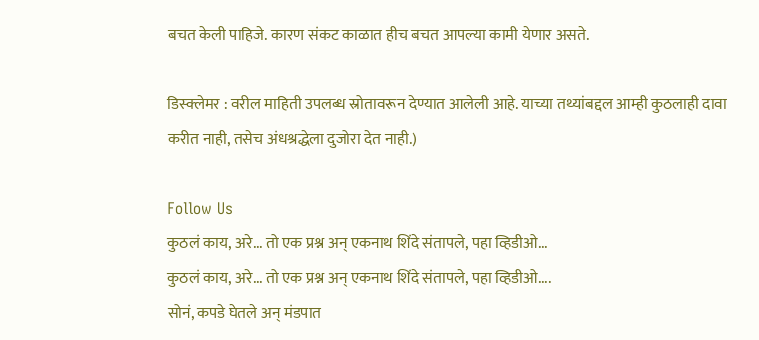बचत केली पाहिजे. कारण संकट काळात हीच बचत आपल्या कामी येणार असते.

डिस्क्लेमर : वरील माहिती उपलब्ध स्रोतावरून देण्यात आलेली आहे. याच्या तथ्यांबद्दल आम्ही कुठलाही दावा करीत नाही, तसेच अंधश्रद्धेला दुजोरा देत नाही.)

Follow Us
कुठलं काय, अरे... तो एक प्रश्न अन् एकनाथ शिंदे संतापले, पहा व्हिडीओ...
कुठलं काय, अरे... तो एक प्रश्न अन् एकनाथ शिंदे संतापले, पहा व्हिडीओ....
सोनं, कपडे घेतले अन् मंडपात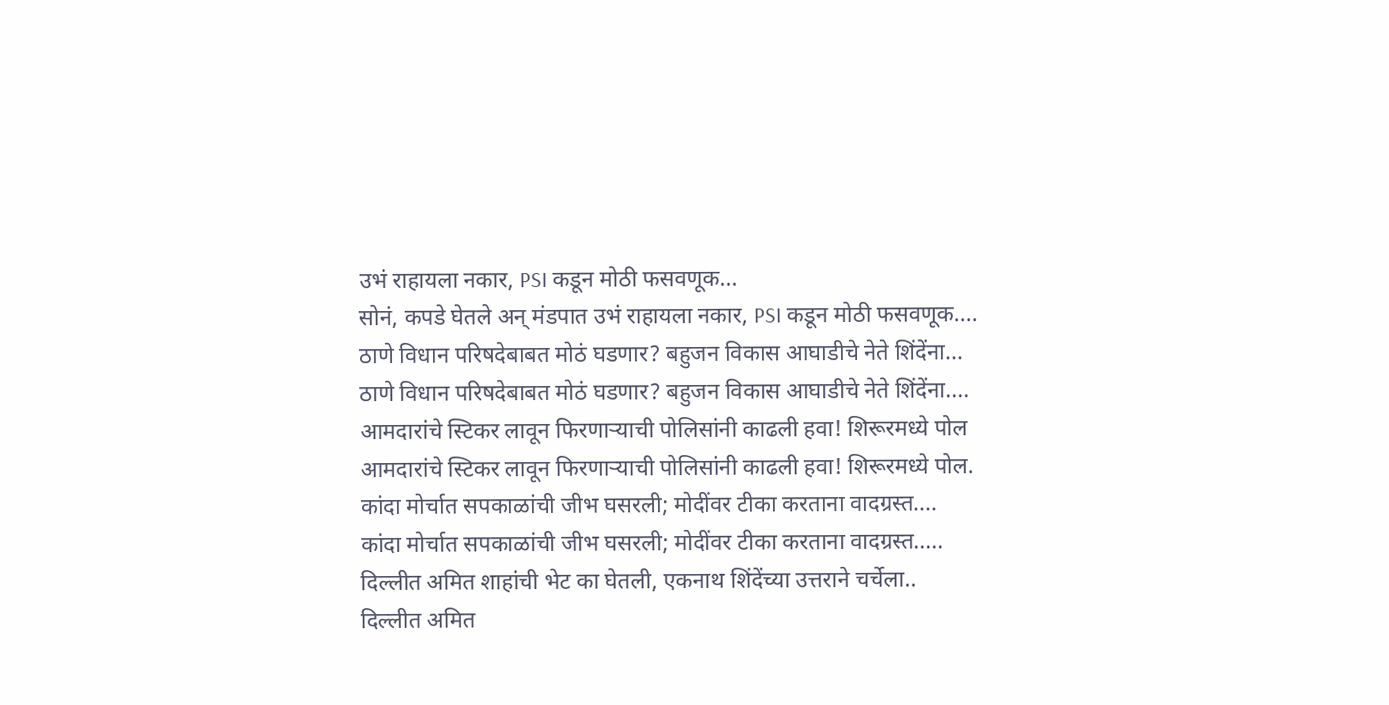उभं राहायला नकार, PSI कडून मोठी फसवणूक...
सोनं, कपडे घेतले अन् मंडपात उभं राहायला नकार, PSI कडून मोठी फसवणूक....
ठाणे विधान परिषदेबाबत मोठं घडणार? बहुजन विकास आघाडीचे नेते शिंदेंना...
ठाणे विधान परिषदेबाबत मोठं घडणार? बहुजन विकास आघाडीचे नेते शिंदेंना....
आमदारांचे स्टिकर लावून फिरणाऱ्याची पोलिसांनी काढली हवा! शिरूरमध्ये पोल
आमदारांचे स्टिकर लावून फिरणाऱ्याची पोलिसांनी काढली हवा! शिरूरमध्ये पोल.
कांदा मोर्चात सपकाळांची जीभ घसरली; मोदींवर टीका करताना वादग्रस्त....
कांदा मोर्चात सपकाळांची जीभ घसरली; मोदींवर टीका करताना वादग्रस्त.....
दिल्लीत अमित शाहांची भेट का घेतली, एकनाथ शिंदेंच्या उत्तराने चर्चेला..
दिल्लीत अमित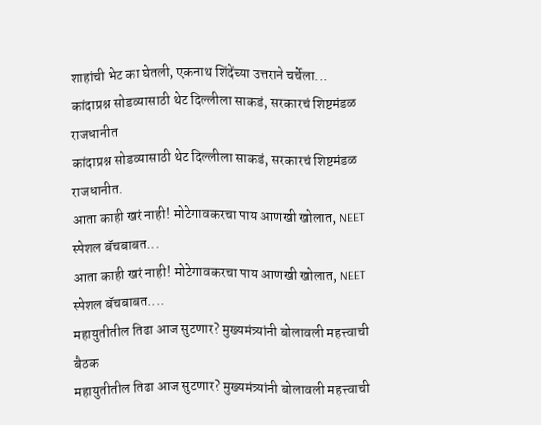शाहांची भेट का घेतली, एकनाथ शिंदेंच्या उत्तराने चर्चेला...
कांदाप्रश्न सोडव्यासाठी थेट दिल्लीला साकडं, सरकारचं शिष्टमंडळ राजधानीत
कांदाप्रश्न सोडव्यासाठी थेट दिल्लीला साकडं, सरकारचं शिष्टमंडळ राजधानीत.
आता काही खरं नाही! मोटेगावकरचा पाय आणखी खोलात, NEET स्पेशल बॅचबाबत...
आता काही खरं नाही! मोटेगावकरचा पाय आणखी खोलात, NEET स्पेशल बॅचबाबत....
महायुतीतील तिढा आज सुटणार? मुख्यमंत्र्यांनी बोलावली महत्त्वाची बैठक
महायुतीतील तिढा आज सुटणार? मुख्यमंत्र्यांनी बोलावली महत्त्वाची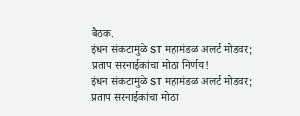बैठक.
इंधन संकटामुळे ST महामंडळ अलर्ट मोडवर; प्रताप सरनाईकांचा मोठा निर्णय!
इंधन संकटामुळे ST महामंडळ अलर्ट मोडवर; प्रताप सरनाईकांचा मोठा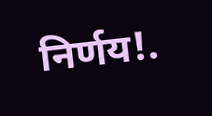निर्णय!.